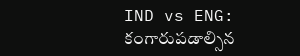IND vs ENG: కంగారుపడాల్సిన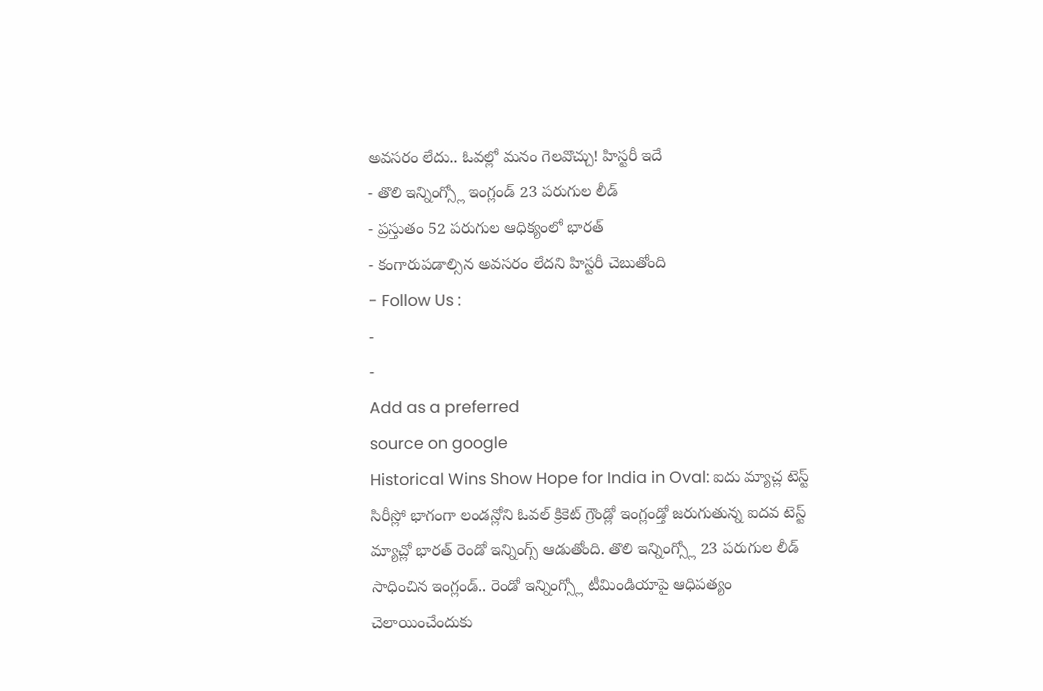అవసరం లేదు.. ఓవల్లో మనం గెలవొచ్చు! హిస్టరీ ఇదే
- తొలి ఇన్నింగ్స్లో ఇంగ్లండ్ 23 పరుగుల లీడ్
- ప్రస్తుతం 52 పరుగుల ఆధిక్యంలో భారత్
- కంగారుపడాల్సిన అవసరం లేదని హిస్టరీ చెబుతోంది
- Follow Us :
-
-
Add as a preferred
source on google
Historical Wins Show Hope for India in Oval: ఐదు మ్యాచ్ల టెస్ట్ సిరీస్లో భాగంగా లండన్లోని ఓవల్ క్రికెట్ గ్రౌండ్లో ఇంగ్లండ్తో జరుగుతున్న ఐదవ టెస్ట్ మ్యాచ్లో భారత్ రెండో ఇన్నింగ్స్ ఆడుతోంది. తొలి ఇన్నింగ్స్లో 23 పరుగుల లీడ్ సాధించిన ఇంగ్లండ్.. రెండో ఇన్నింగ్స్లో టీమిండియాపై ఆధిపత్యం చెలాయించేందుకు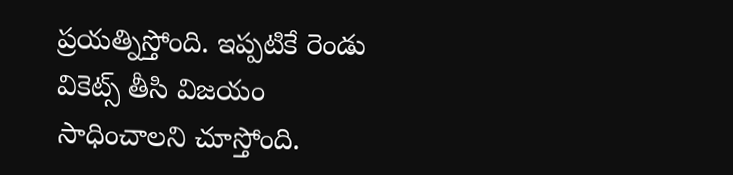ప్రయత్నిస్తోంది. ఇప్పటికే రెండు వికెట్స్ తీసి విజయం సాధించాలని చూస్తోంది.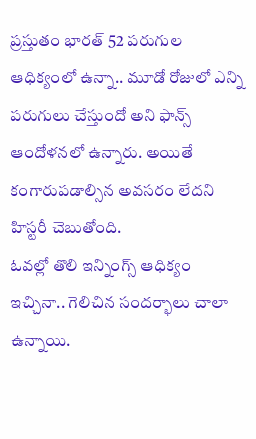ప్రస్తుతం భారత్ 52 పరుగుల ఆధిక్యంలో ఉన్నా.. మూడో రోజులో ఎన్ని పరుగులు చేస్తుందో అని ఫాన్స్ ఆందోళనలో ఉన్నారు. అయితే కంగారుపడాల్సిన అవసరం లేదని హిస్టరీ చెబుతోంది.
ఓవల్లో తొలి ఇన్నింగ్స్ ఆధిక్యం ఇచ్చినా.. గెలిచిన సందర్భాలు చాలా ఉన్నాయి.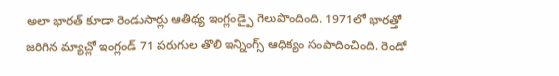అలా భారత్ కూడా రెండుసార్లు ఆతిథ్య ఇంగ్లండ్పై గెలుపొందింది. 1971లో భారత్తో జరిగిన మ్యాచ్లో ఇంగ్లండ్ 71 పరుగుల తొలి ఇన్నింగ్స్ ఆధిక్యం సంపాదించింది. రెండో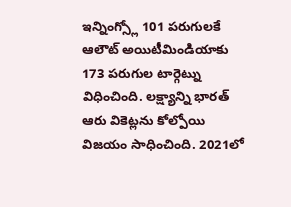ఇన్నింగ్స్లో 101 పరుగులకే ఆలౌట్ అయిటీమిండియాకు 173 పరుగుల టార్గెట్ను విధించింది. లక్ష్యాన్ని భారత్ ఆరు వికెట్లను కోల్పోయి విజయం సాధించింది. 2021లో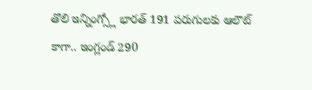తొలి ఇన్నింగ్స్లో భారత్ 191 పరుగులకు ఆలౌట్ కాగా.. ఇంగ్లండ్ 290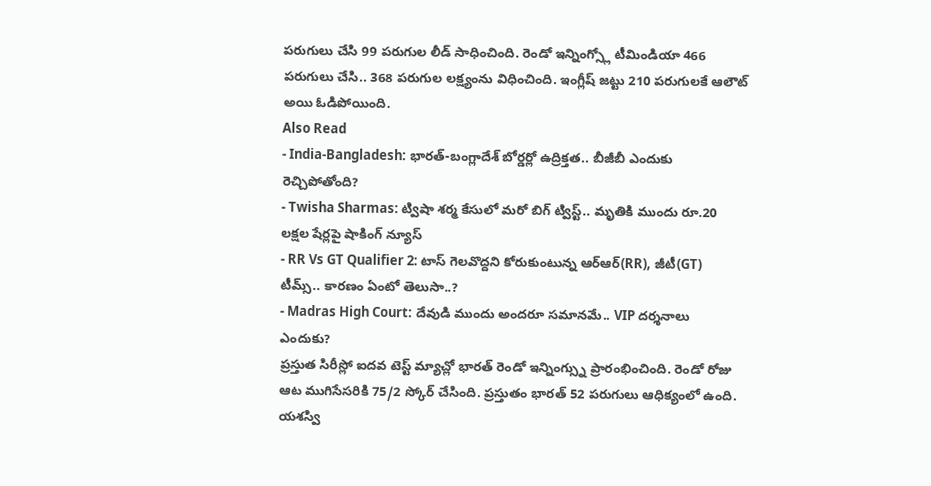పరుగులు చేసి 99 పరుగుల లీడ్ సాధించింది. రెండో ఇన్నింగ్స్లో టీమిండియా 466 పరుగులు చేసి.. 368 పరుగుల లక్ష్యంను విధించింది. ఇంగ్లీష్ జట్టు 210 పరుగులకే ఆలౌట్ అయి ఓడిపోయింది.
Also Read
- India-Bangladesh: భారత్-బంగ్లాదేశ్ బోర్డర్లో ఉద్రిక్తత.. బీజీబీ ఎందుకు రెచ్చిపోతోంది?
- Twisha Sharmas: ట్విషా శర్మ కేసులో మరో బిగ్ ట్విస్ట్.. మృతికి ముందు రూ.20 లక్షల షేర్లపై షాకింగ్ న్యూస్
- RR Vs GT Qualifier 2: టాస్ గెలవొద్దని కోరుకుంటున్న ఆర్ఆర్(RR), జీటీ(GT) టీమ్స్.. కారణం ఏంటో తెలుసా..?
- Madras High Court: దేవుడి ముందు అందరూ సమానమే.. VIP దర్శనాలు ఎందుకు?
ప్రస్తుత సిరీస్లో ఐదవ టెస్ట్ మ్యాచ్లో భారత్ రెండో ఇన్నింగ్స్ను ప్రారంభించింది. రెండో రోజు ఆట ముగిసేసరికి 75/2 స్కోర్ చేసింది. ప్రస్తుతం భారత్ 52 పరుగులు ఆధిక్యంలో ఉంది. యశస్వి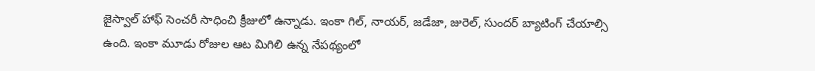జైస్వాల్ హాఫ్ సెంచరీ సాధించి క్రీజులో ఉన్నాడు. ఇంకా గిల్, నాయర్, జడేజా, జురెల్, సుందర్ బ్యాటింగ్ చేయాల్సి ఉంది. ఇంకా మూడు రోజుల ఆట మిగిలి ఉన్న నేపథ్యంలో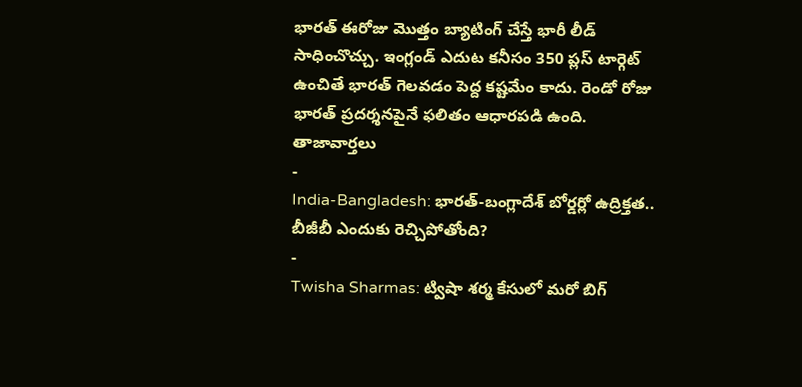భారత్ ఈరోజు మొత్తం బ్యాటింగ్ చేస్తే భారీ లీడ్ సాధించొచ్చు. ఇంగ్లండ్ ఎదుట కనీసం 350 ప్లస్ టార్గెట్ ఉంచితే భారత్ గెలవడం పెద్ద కష్టమేం కాదు. రెండో రోజు భారత్ ప్రదర్శనపైనే ఫలితం ఆధారపడి ఉంది.
తాజావార్తలు
-
India-Bangladesh: భారత్-బంగ్లాదేశ్ బోర్డర్లో ఉద్రిక్తత.. బీజీబీ ఎందుకు రెచ్చిపోతోంది?
-
Twisha Sharmas: ట్విషా శర్మ కేసులో మరో బిగ్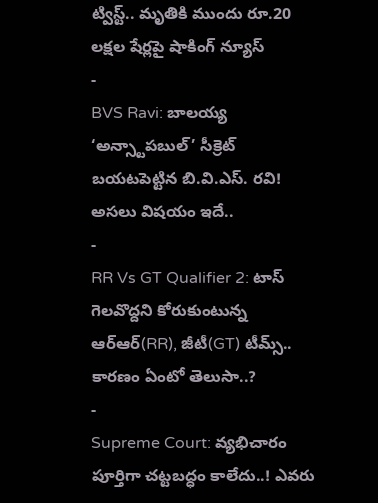ట్విస్ట్.. మృతికి ముందు రూ.20 లక్షల షేర్లపై షాకింగ్ న్యూస్
-
BVS Ravi: బాలయ్య ‘అన్స్టాపబుల్’ సీక్రెట్ బయటపెట్టిన బి.వి.ఎస్. రవి! అసలు విషయం ఇదే..
-
RR Vs GT Qualifier 2: టాస్ గెలవొద్దని కోరుకుంటున్న ఆర్ఆర్(RR), జీటీ(GT) టీమ్స్.. కారణం ఏంటో తెలుసా..?
-
Supreme Court: వ్యభిచారం పూర్తిగా చట్టబద్ధం కాలేదు..! ఎవరు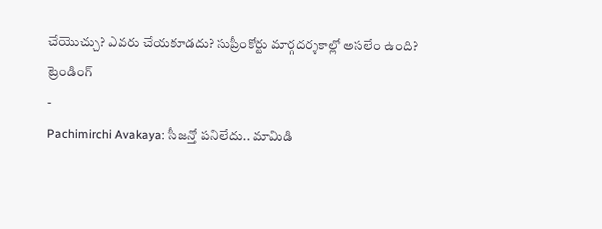చేయొచ్చు? ఎవరు చేయకూడదు? సుప్రీంకోర్టు మార్గదర్శకాల్లో అసలేం ఉంది?
ట్రెండింగ్
-
Pachimirchi Avakaya: సీజన్తో పనిలేదు.. మామిడి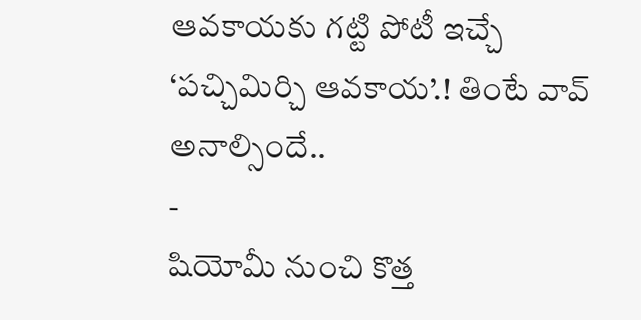ఆవకాయకు గట్టి పోటీ ఇచ్చే ‘పచ్చిమిర్చి ఆవకాయ’.! తింటే వావ్ అనాల్సిందే..
-
షియోమీ నుంచి కొత్త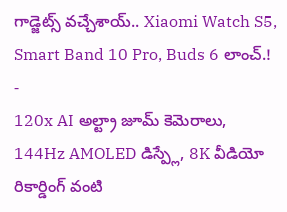గాడ్జెట్స్ వచ్చేశాయ్.. Xiaomi Watch S5, Smart Band 10 Pro, Buds 6 లాంచ్.!
-
120x AI అల్ట్రా జూమ్ కెమెరాలు, 144Hz AMOLED డిస్ప్లే, 8K వీడియో రికార్డింగ్ వంటి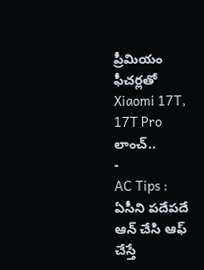ప్రీమియం ఫీచర్లతో Xiaomi 17T, 17T Pro లాంచ్..
-
AC Tips : ఏసీని పదేపదే ఆన్ చేసి ఆఫ్ చేస్తే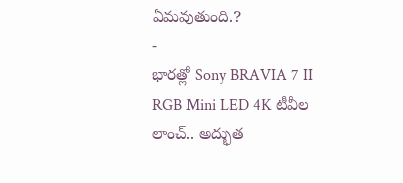ఏమవుతుంది.?
-
భారత్లో Sony BRAVIA 7 II RGB Mini LED 4K టీవీల లాంచ్.. అద్భుత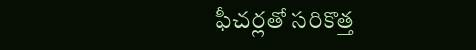ఫీచర్లతో సరికొత్త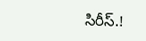సిరీస్.!